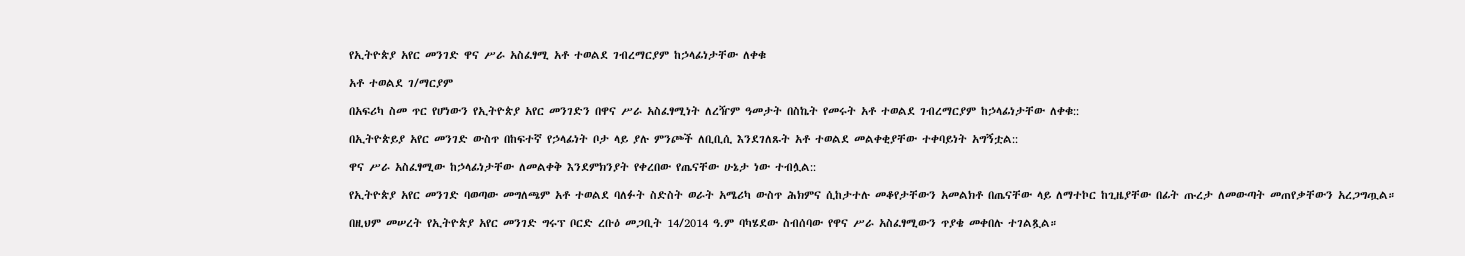የኢትዮጵያ አየር መንገድ ዋና ሥራ አስፈፃሚ አቶ ተወልደ ገብረማርያም ከኃላፊነታቸው ለቀቁ

አቶ ተወልደ ገ/ማርያም

በአፍሪካ ስመ ጥር የሆነውን የኢትዮጵያ አየር መንገድን በዋና ሥራ አስፈፃሚነት ለረዥም ዓመታት በስኬት የመሩት አቶ ተወልደ ገብረማርያም ከኃላፊነታቸው ለቀቁ::

በኢትዮጵይያ አየር መንገድ ውስጥ በከፍተኛ የኃላፊነት ቦታ ላይ ያሉ ምንጮች ለቢቢሲ እንደገለጹት አቶ ተወልደ መልቀቂያቸው ተቀባይነት አግኝቷል::

ዋና ሥራ አስፈፃሚው ከኃላፊነታቸው ለመልቀቅ እንደምክንያት የቀረበው የጤናቸው ሁኔታ ነው ተብሏል::

የኢትዮጵያ አየር መንገድ ባወጣው መግለጫም አቶ ተወልደ ባለፉት ስድስት ወራት አሜሪካ ውስጥ ሕክምና ሲከታተሉ መቆየታቸውን አመልክቶ በጤናቸው ላይ ለማተኮር ከጊዜያቸው በፊት ጡረታ ለመውጣት መጠየቃቸውን አረጋግጧል።

በዚህም መሠረት የኢትዮጵያ አየር መንገድ ግሩፕ ቦርድ ረቡዕ መጋቢት 14/2014 ዓ.ም ባካሄደው ስብሰባው የዋና ሥራ አስፈፃሚውን ጥያቄ መቀበሉ ተገልጿል።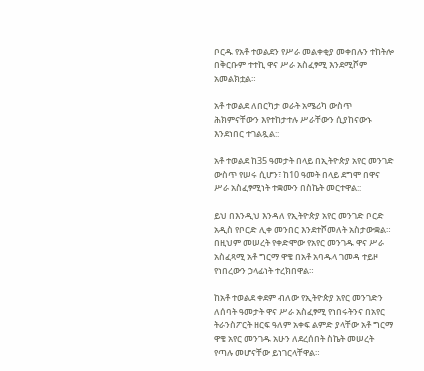ቦርዱ የአቶ ተወልደን የሥራ መልቀቂያ መቀበሉን ተከትሎ በቅርቡም ተተኪ ዋና ሥራ አስፈፃሚ እንደሚሾም አመልክቷል።

አቶ ተወልደ ለበርካታ ወራት አሜሪካ ውስጥ ሕክምናቸውን እየተከታተሉ ሥራቸውን ሲያከናውኑ እንደነበር ተገልጿል::

አቶ ተወልደ ከ35 ዓመታት በላይ በኢትዮጵያ አየር መንገድ ውስጥ የሠሩ ሲሆን፣ ከ10 ዓመት በላይ ደግሞ በዋና ሥራ አስፈፃሚነት ተቋሙን በስኬት መርተዋል::

ይህ በእንዲህ እንዳለ የኢትዮጵያ አየር መንገድ ቦርድ አዲስ የቦርድ ሊቀ መንበር እንደተሾመለት አስታውቋል። በዚህም መሠረት የቀድሞው የአየር መንገዱ ዋና ሥራ አስፈጻሚ አቶ ግርማ ዋቄ በአቶ አባዱላ ገመዳ ተይዞ የነበረውን ኃላፊነት ተረክበዋል።

ከአቶ ተወልደ ቀደም ብለው የኢትዮጵያ አየር መንገድን ለሰባት ዓመታት ዋና ሥራ አስፈፃሚ የነበሩትንና በአየር ትራንስፖርት ዘርፍ ዓለም አቀፍ ልምድ ያላቸው አቶ ግርማ ዋቄ አየር መንገዱ አሁን ለደረሰበት ስኬት መሠረት የጣሉ መሆናቸው ይነገርላቸዋል።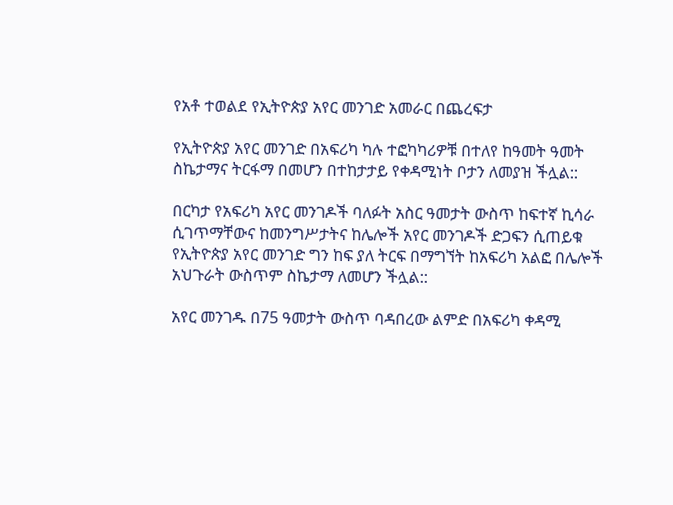የአቶ ተወልደ የኢትዮጵያ አየር መንገድ አመራር በጨረፍታ

የኢትዮጵያ አየር መንገድ በአፍሪካ ካሉ ተፎካካሪዎቹ በተለየ ከዓመት ዓመት ስኬታማና ትርፋማ በመሆን በተከታታይ የቀዳሚነት ቦታን ለመያዝ ችሏል::

በርካታ የአፍሪካ አየር መንገዶች ባለፉት አስር ዓመታት ውስጥ ከፍተኛ ኪሳራ ሲገጥማቸውና ከመንግሥታትና ከሌሎች አየር መንገዶች ድጋፍን ሲጠይቁ የኢትዮጵያ አየር መንገድ ግን ከፍ ያለ ትርፍ በማግኘት ከአፍሪካ አልፎ በሌሎች አህጉራት ውስጥም ስኬታማ ለመሆን ችሏል::

አየር መንገዱ በ75 ዓመታት ውስጥ ባዳበረው ልምድ በአፍሪካ ቀዳሚ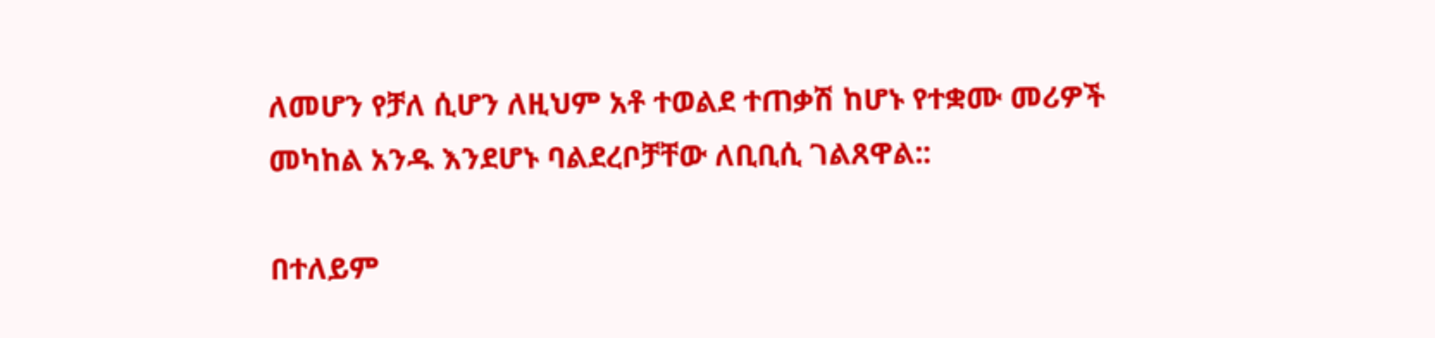ለመሆን የቻለ ሲሆን ለዚህም አቶ ተወልደ ተጠቃሽ ከሆኑ የተቋሙ መሪዎች መካከል አንዱ እንደሆኑ ባልደረቦቻቸው ለቢቢሲ ገልጸዋል::

በተለይም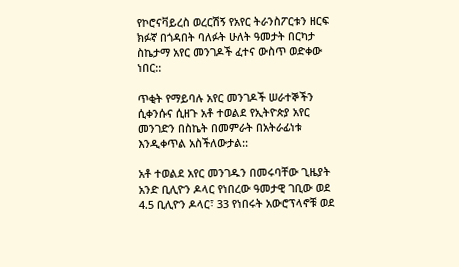የኮሮናቫይረስ ወረርሽኝ የአየር ትራንስፖርቱን ዘርፍ ክፉኛ በጎዳበት ባለፉት ሁለት ዓመታት በርካታ ስኬታማ አየር መንገዶች ፈተና ውስጥ ወድቀው ነበር::

ጥቂት የማይባሉ አየር መንገዶች ሠራተኞችን ሲቀንሱና ሲዘጉ አቶ ተወልደ የኢትዮጵያ አየር መንገድን በስኬት በመምራት በአትራፊነቱ እንዲቀጥል አስችለውታል::

አቶ ተወልደ አየር መንገዱን በመሩባቸው ጊዜያት አንድ ቢሊዮን ዶላር የነበረው ዓመታዊ ገቢው ወደ 4.5 ቢሊዮን ዶላር፣ 33 የነበሩት አውሮፕላኖቹ ወደ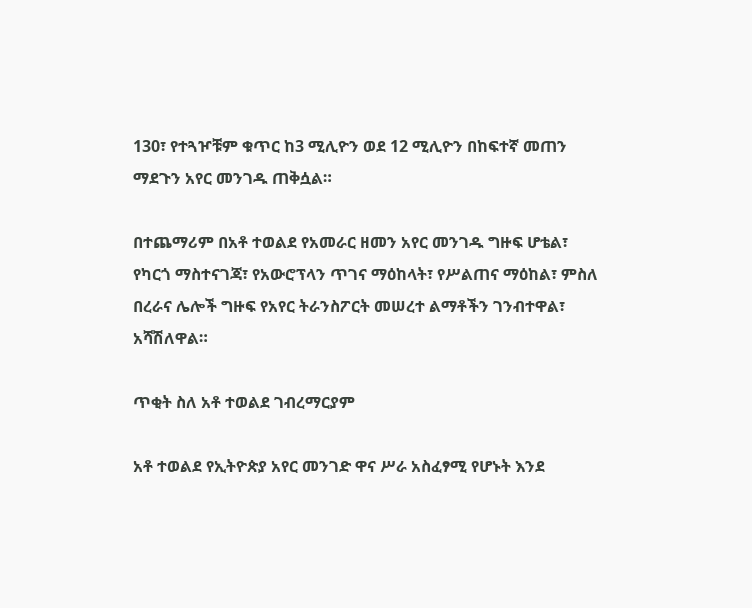130፣ የተጓዦቹም ቁጥር ከ3 ሚሊዮን ወደ 12 ሚሊዮን በከፍተኛ መጠን ማደጉን አየር መንገዱ ጠቅሷል።

በተጨማሪም በአቶ ተወልደ የአመራር ዘመን አየር መንገዱ ግዙፍ ሆቴል፣ የካርጎ ማስተናገጃ፣ የአውሮፕላን ጥገና ማዕከላት፣ የሥልጠና ማዕከል፣ ምስለ በረራና ሌሎች ግዙፍ የአየር ትራንስፖርት መሠረተ ልማቶችን ገንብተዋል፣ አሻሽለዋል።

ጥቂት ስለ አቶ ተወልደ ገብረማርያም

አቶ ተወልደ የኢትዮጵያ አየር መንገድ ዋና ሥራ አስፈፃሚ የሆኑት እንደ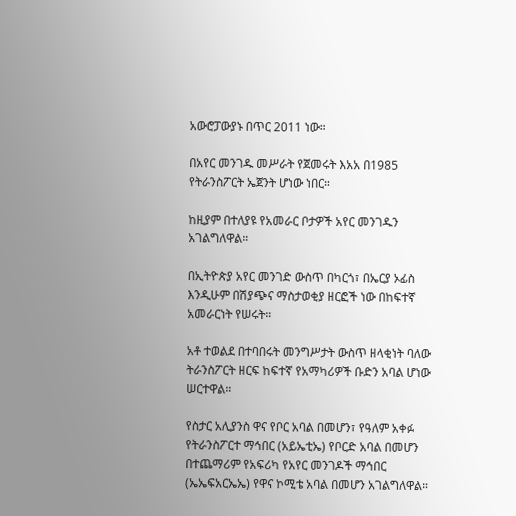አውሮፓውያኑ በጥር 2011 ነው።

በአየር መንገዱ መሥራት የጀመሩት እአአ በ1985 የትራንስፖርት ኤጀንት ሆነው ነበር።

ከዚያም በተለያዩ የአመራር ቦታዎች አየር መንገዱን አገልግለዋል።

በኢትዮጵያ አየር መንገድ ውስጥ በካርጎ፣ በኤርያ ኦፊስ እንዲሁም በሽያጭና ማስታወቂያ ዘርፎች ነው በከፍተኛ አመራርነት የሠሩት።

አቶ ተወልደ በተባበሩት መንግሥታት ውስጥ ዘላቂነት ባለው ትራንስፖርት ዘርፍ ከፍተኛ የአማካሪዎች ቡድን አባል ሆነው ሠርተዋል።

የስታር አሊያንስ ዋና የቦር አባል በመሆን፣ የዓለም አቀፉ የትራንስፖርተ ማኅበር (አይኤቲኤ) የቦርድ አባል በመሆን በተጨማሪም የአፍሪካ የአየር መንገዶች ማኅበር (ኤኤፍአርኤኤ) የዋና ኮሚቴ አባል በመሆን አገልግለዋል።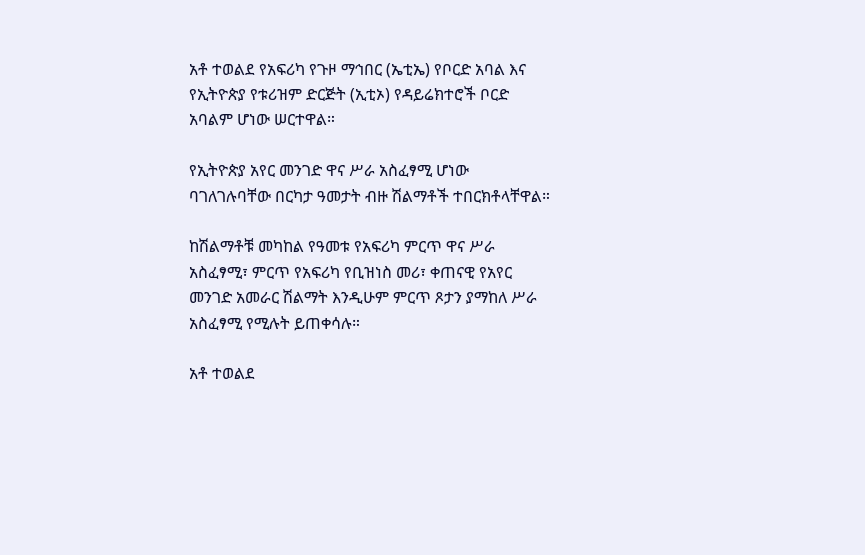አቶ ተወልደ የአፍሪካ የጉዞ ማኅበር (ኤቲኤ) የቦርድ አባል እና የኢትዮጵያ የቱሪዝም ድርጅት (ኢቲኦ) የዳይሬክተሮች ቦርድ አባልም ሆነው ሠርተዋል።

የኢትዮጵያ አየር መንገድ ዋና ሥራ አስፈፃሚ ሆነው ባገለገሉባቸው በርካታ ዓመታት ብዙ ሽልማቶች ተበርክቶላቸዋል።

ከሽልማቶቹ መካከል የዓመቱ የአፍሪካ ምርጥ ዋና ሥራ አስፈፃሚ፣ ምርጥ የአፍሪካ የቢዝነስ መሪ፣ ቀጠናዊ የአየር መንገድ አመራር ሽልማት እንዲሁም ምርጥ ጾታን ያማከለ ሥራ አስፈፃሚ የሚሉት ይጠቀሳሉ።

አቶ ተወልደ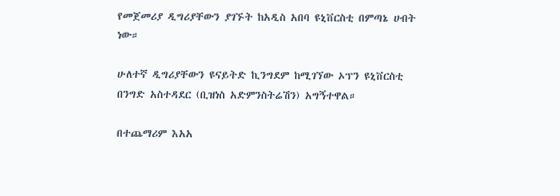የመጀመሪያ ዲግሪያቸውን ያገኙት ከአዲስ አበባ ዩኒቨርስቲ በምጣኔ ሀብት ነው።

ሁለተኛ ዲግሪያቸውን ዩናይትድ ኪንግደም ከሚገኘው ኦፕን ዩኒቨርስቲ በንግድ አስተዳደር (ቢዝነስ አድምንስትሬሽን) አግኝተዋል።

በተጨማሪም እአአ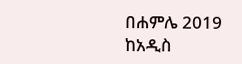በሐምሌ 2019 ከአዲስ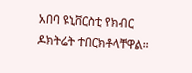አበባ ዩኒቨርስቲ የክብር ዶክትሬት ተበርክቶላቸዋል።